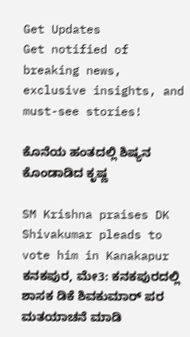Get Updates
Get notified of breaking news, exclusive insights, and must-see stories!

ಕೊನೆಯ ಹಂತದಲ್ಲಿ ಶಿಷ್ಯನ ಕೊಂಡಾಡಿದ ಕೃಷ್ಣ

SM Krishna praises DK Shivakumar pleads to vote him in Kanakapur
ಕನಕಪುರ, ಮೇ3: ಕನಕಪುರದಲ್ಲಿ ಶಾಸಕ ಡಿಕೆ ಶಿವಕುಮಾರ್‌ ಪರ ಮತಯಾಚನೆ ಮಾಡಿ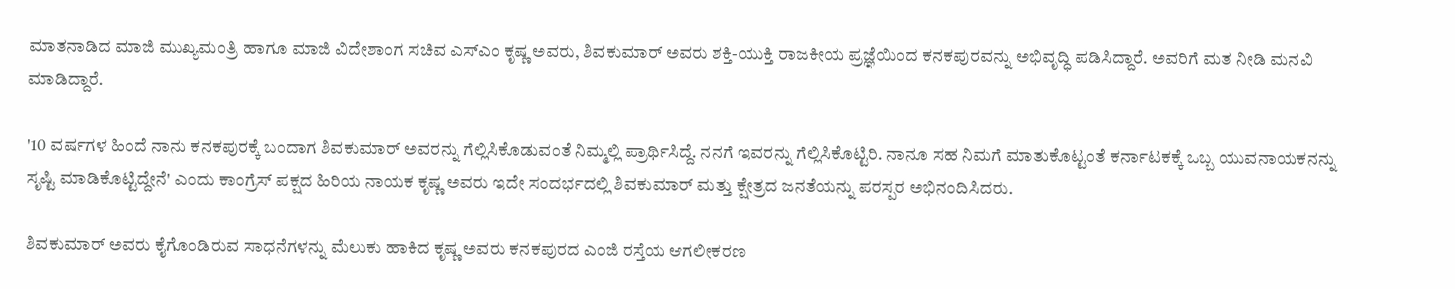ಮಾತನಾಡಿದ ಮಾಜಿ ಮುಖ್ಯಮಂತ್ರಿ ಹಾಗೂ ಮಾಜಿ ವಿದೇಶಾಂಗ ಸಚಿವ ಎಸ್‌ಎಂ ಕೃಷ್ಣ ಅವರು, ಶಿವಕುಮಾರ್‌ ಅವರು ಶಕ್ತಿ-ಯುಕ್ತಿ ರಾಜಕೀಯ ಪ್ರಜ್ಞೆಯಿಂದ ಕನಕಪುರವನ್ನು ಅಭಿವೃದ್ಧಿ ಪಡಿಸಿದ್ದಾರೆ. ಅವರಿಗೆ ಮತ ನೀಡಿ ಮನವಿ ಮಾಡಿದ್ದಾರೆ.

'10 ವರ್ಷಗಳ ಹಿಂದೆ ನಾನು ಕನಕಪುರಕ್ಕೆ ಬಂದಾಗ ಶಿವಕುಮಾರ್‌ ಅವರನ್ನು ಗೆಲ್ಲಿಸಿಕೊಡುವಂತೆ ನಿಮ್ಮಲ್ಲಿ ಪ್ರಾರ್ಥಿಸಿದ್ದೆ. ನನಗೆ ಇವರನ್ನು ಗೆಲ್ಲಿಸಿಕೊಟ್ಟಿರಿ. ನಾನೂ ಸಹ ನಿಮಗೆ ಮಾತುಕೊಟ್ಟಂತೆ ಕರ್ನಾಟಕಕ್ಕೆ ಒಬ್ಬ ಯುವನಾಯಕನನ್ನು ಸೃಷ್ಟಿ ಮಾಡಿಕೊಟ್ಟಿದ್ದೇನೆ' ಎಂದು ಕಾಂಗ್ರೆಸ್ ಪಕ್ಷದ ಹಿರಿಯ ನಾಯಕ ಕೃಷ್ಣ ಅವರು ಇದೇ ಸಂದರ್ಭದಲ್ಲಿ ಶಿವಕುಮಾರ್ ಮತ್ತು ಕ್ಷೇತ್ರದ ಜನತೆಯನ್ನು ಪರಸ್ಪರ ಅಭಿನಂದಿಸಿದರು.

ಶಿವಕುಮಾರ್ ಅವರು ಕೈಗೊಂಡಿರುವ ಸಾಧನೆಗಳನ್ನು ಮೆಲುಕು ಹಾಕಿದ ಕೃಷ್ಣ ಅವರು ಕನಕಪುರದ ಎಂಜಿ ರಸ್ತೆಯ ಆಗಲೀಕರಣ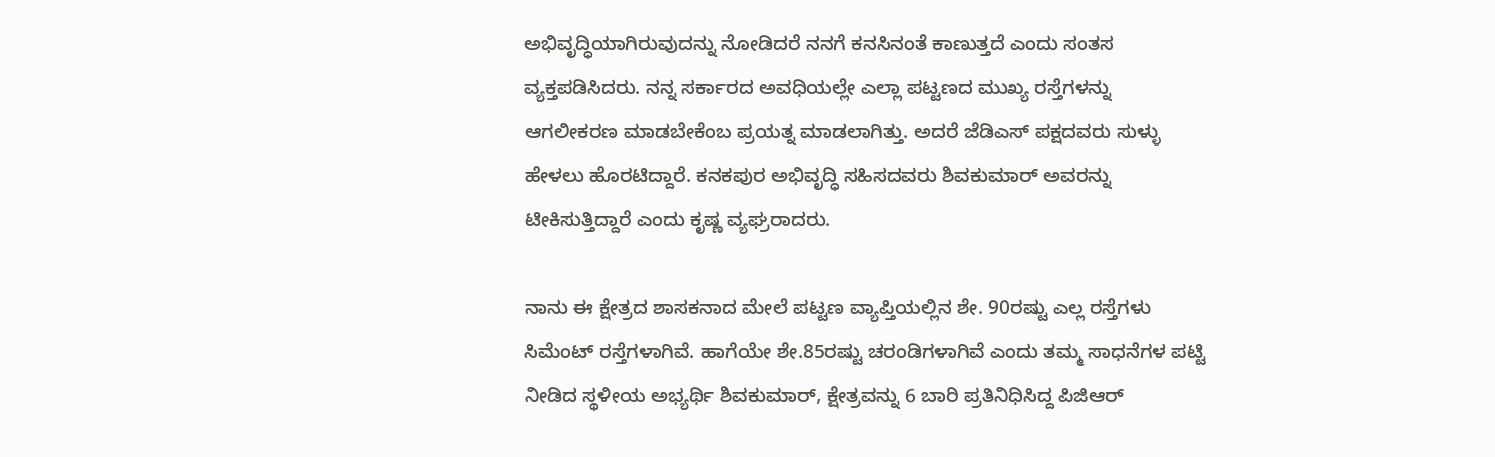ಅಭಿವೃದ್ಧಿಯಾಗಿರುವುದನ್ನು ನೋಡಿದರೆ ನನಗೆ ಕನಸಿನಂತೆ ಕಾಣುತ್ತದೆ ಎಂದು ಸಂತಸ ವ್ಯಕ್ತಪಡಿಸಿದರು. ನನ್ನ ಸರ್ಕಾರದ ಅವಧಿಯಲ್ಲೇ ಎಲ್ಲಾ ಪಟ್ಟಣದ ಮುಖ್ಯ ರಸ್ತೆಗಳನ್ನು ಆಗಲೀಕರಣ ಮಾಡಬೇಕೆಂಬ ಪ್ರಯತ್ನ ಮಾಡಲಾಗಿತ್ತು. ಅದರೆ ಜೆಡಿಎಸ್‌ ಪಕ್ಷದವರು ಸುಳ್ಳು ಹೇಳಲು ಹೊರಟಿದ್ದಾರೆ. ಕನಕಪುರ ಅಭಿವೃದ್ಧಿ ಸಹಿಸದವರು ಶಿವಕುಮಾರ್‌ ಅವರನ್ನು ಟೀಕಿಸುತ್ತಿದ್ದಾರೆ ಎಂದು ಕೃಷ್ಣ ವ್ಯಘ್ರರಾದರು.

ನಾನು ಈ ಕ್ಷೇತ್ರದ ಶಾಸಕನಾದ ಮೇಲೆ ಪಟ್ಟಣ ವ್ಯಾಪ್ತಿಯಲ್ಲಿನ ಶೇ. 90ರಷ್ಟು ಎಲ್ಲ ರಸ್ತೆಗಳು ಸಿಮೆಂಟ್‌ ರಸ್ತೆಗಳಾಗಿವೆ. ಹಾಗೆಯೇ ಶೇ.85ರಷ್ಟು ಚರಂಡಿಗಳಾಗಿವೆ ಎಂದು ತಮ್ಮ ಸಾಧನೆಗಳ ಪಟ್ಟಿ ನೀಡಿದ ಸ್ಥಳೀಯ ಅಭ್ಯರ್ಥಿ ಶಿವಕುಮಾರ್‌, ಕ್ಷೇತ್ರವನ್ನು 6 ಬಾರಿ ಪ್ರತಿನಿಧಿಸಿದ್ದ ಪಿಜಿಆರ್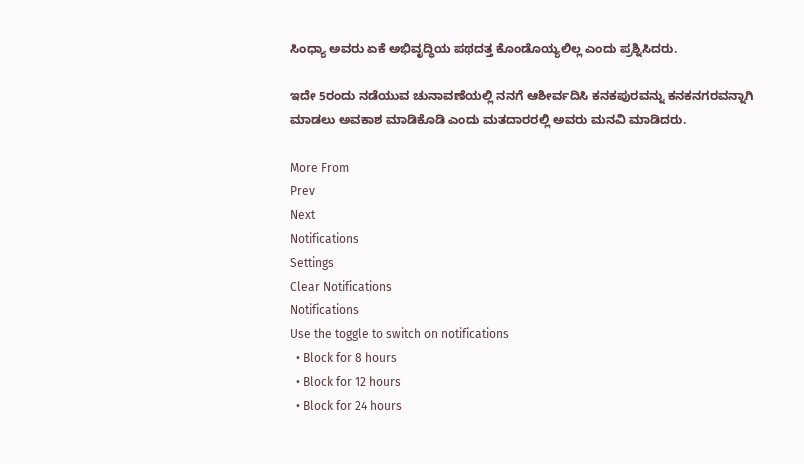ಸಿಂಧ್ಯಾ ಅವರು ಏಕೆ ಅಭಿವೃದ್ಧಿಯ ಪಥದತ್ತ ಕೊಂಡೊಯ್ಯಲಿಲ್ಲ ಎಂದು ಪ್ರಶ್ನಿಸಿದರು.

ಇದೇ 5ರಂದು ನಡೆಯುವ ಚುನಾವಣೆಯಲ್ಲಿ ನನಗೆ ಆಶೀರ್ವದಿಸಿ ಕನಕಪುರವನ್ನು ಕನಕನಗರವನ್ನಾಗಿ ಮಾಡಲು ಅವಕಾಶ ಮಾಡಿಕೊಡಿ ಎಂದು ಮತದಾರರಲ್ಲಿ ಅವರು ಮನವಿ ಮಾಡಿದರು.

More From
Prev
Next
Notifications
Settings
Clear Notifications
Notifications
Use the toggle to switch on notifications
  • Block for 8 hours
  • Block for 12 hours
  • Block for 24 hours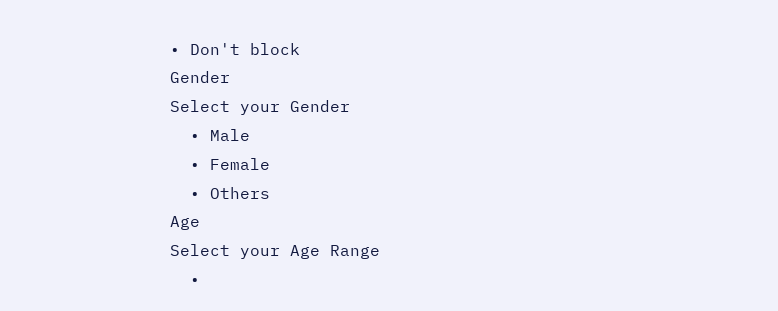• Don't block
Gender
Select your Gender
  • Male
  • Female
  • Others
Age
Select your Age Range
  •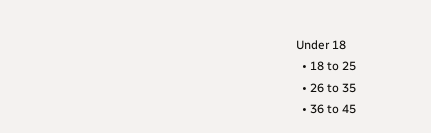Under 18
  • 18 to 25
  • 26 to 35
  • 36 to 45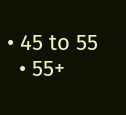• 45 to 55
  • 55+